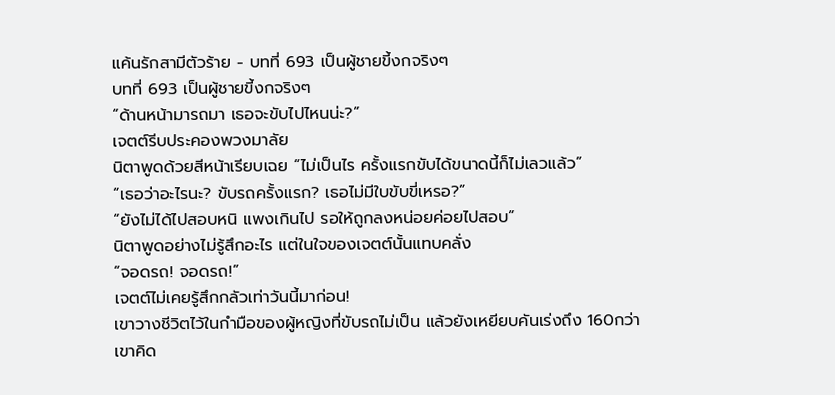แค้นรักสามีตัวร้าย - บทที่ 693 เป็นผู้ชายขี้งกจริงๆ
บทที่ 693 เป็นผู้ชายขี้งกจริงๆ
“ด้านหน้ามารถมา เธอจะขับไปไหนน่ะ?”
เจตต์รีบประคองพวงมาลัย
นิตาพูดด้วยสีหน้าเรียบเฉย “ไม่เป็นไร ครั้งแรกขับได้ขนาดนี้ก็ไม่เลวแล้ว”
“เธอว่าอะไรนะ? ขับรถครั้งแรก? เธอไม่มีใบขับขี่เหรอ?”
“ยังไม่ได้ไปสอบหนิ แพงเกินไป รอให้ถูกลงหน่อยค่อยไปสอบ”
นิตาพูดอย่างไม่รู้สึกอะไร แต่ในใจของเจตต์นั้นแทบคลั่ง
“จอดรถ! จอดรถ!”
เจตต์ไม่เคยรู้สึกกลัวเท่าวันนี้มาก่อน!
เขาวางชีวิตไว้ในกำมือของผู้หญิงที่ขับรถไม่เป็น แล้วยังเหยียบคันเร่งถึง 160กว่า
เขาคิด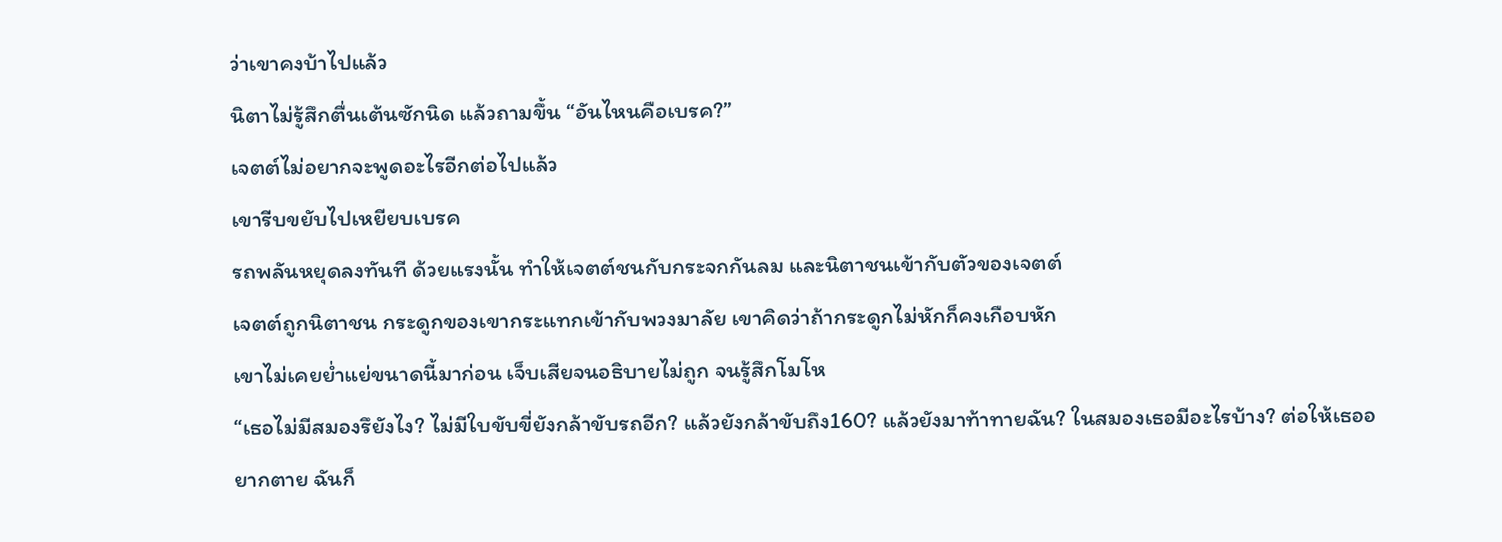ว่าเขาคงบ้าไปแล้ว
นิตาไม่รู้สึกตื่นเต้นซักนิด แล้วถามขึ้น “อันไหนคือเบรค?”
เจตต์ไม่อยากจะพูดอะไรอีกต่อไปแล้ว
เขารีบขยับไปเหยียบเบรค
รถพลันหยุดลงทันที ด้วยแรงนั้น ทำให้เจตต์ชนกับกระจกกันลม และนิตาชนเข้ากับตัวของเจตต์
เจตต์ถูกนิตาชน กระดูกของเขากระแทกเข้ากับพวงมาลัย เขาคิดว่าถ้ากระดูกไม่หักก็คงเกือบหัก
เขาไม่เคยย่ำแย่ขนาดนี้มาก่อน เจ็บเสียจนอธิบายไม่ถูก จนรู้สึกโมโห
“เธอไม่มีสมองรึยังไง? ไม่มีใบขับขี่ยังกล้าขับรถอีก? แล้วยังกล้าขับถึง160? แล้วยังมาท้าทายฉัน? ในสมองเธอมีอะไรบ้าง? ต่อให้เธออยากตาย ฉันก็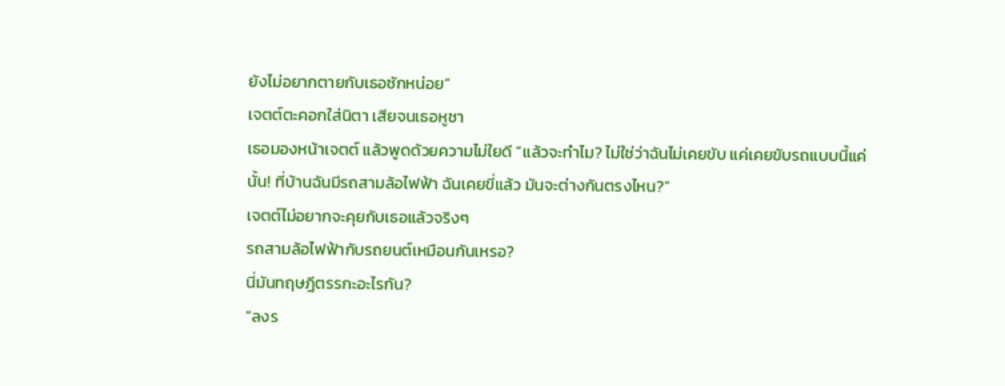ยังไม่อยากตายกับเธอซักหน่อย”
เจตต์ตะคอกใส่นิตา เสียจนเธอหูชา
เธอมองหน้าเจตต์ แล้วพูดด้วยความไม่ใยดี “แล้วจะทำไม? ไม่ใช่ว่าฉันไม่เคยขับ แค่เคยขับรถแบบนี้แค่นั้น! ที่บ้านฉันมีรถสามล้อไฟฟ้า ฉันเคยขี่แล้ว มันจะต่างกันตรงไหน?”
เจตต์ไม่อยากจะคุยกับเธอแล้วจริงๆ
รถสามล้อไฟฟ้ากับรถยนต์เหมือนกันเหรอ?
นี่มันทฤษฎีตรรกะอะไรกัน?
“ลงร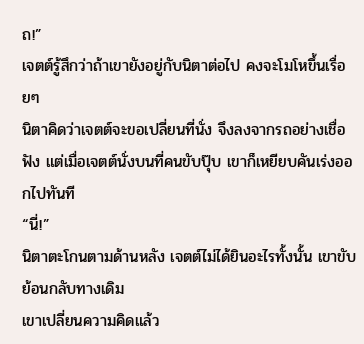ถ!”
เจตต์รู้สึกว่าถ้าเขายังอยู่กับนิตาต่อไป คงจะโมโหขึ้นเรื่อยๆ
นิตาคิดว่าเจตต์จะขอเปลี่ยนที่นั่ง จึงลงจากรถอย่างเชื่อฟัง แต่เมื่อเจตต์นั่งบนที่คนขับปุ๊บ เขาก็เหยียบคันเร่งออกไปทันที
“นี่!”
นิตาตะโกนตามด้านหลัง เจตต์ไม่ได้ยินอะไรทั้งนั้น เขาขับย้อนกลับทางเดิม
เขาเปลี่ยนความคิดแล้ว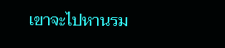เขาจะไปหานรม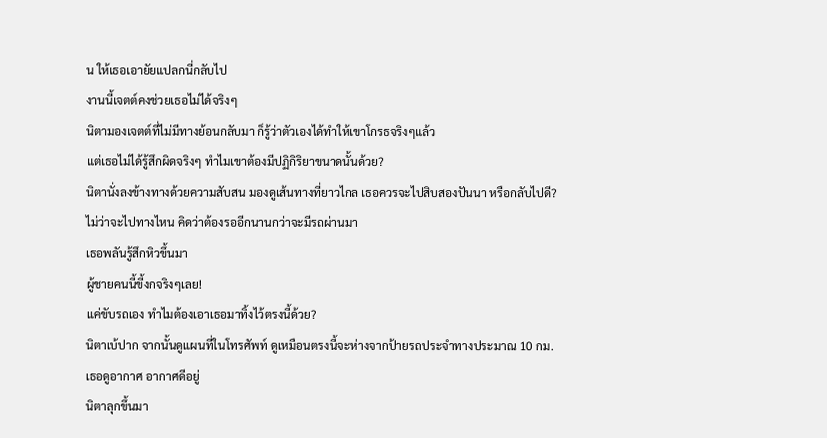น ให้เธอเอายัยแปลกนี่กลับไป
งานนี้เจตต์คงช่วยเธอไม่ได้จริงๆ
นิตามองเจตต์ที่ไม่มีทางย้อนกลับมา ก็รู้ว่าตัวเองได้ทำให้เขาโกรธจริงๆแล้ว
แต่เธอไม่ได้รู้สึกผิดจริงๆ ทำไมเขาต้องมีปฏิกิริยาขนาดนั้นด้วย?
นิตานั่งลงข้างทางด้วยความสับสน มองดูเส้นทางที่ยาวไกล เธอควรจะไปสิบสองปันนา หรือกลับไปดี?
ไม่ว่าจะไปทางไหน คิดว่าต้องรออีกนานกว่าจะมีรถผ่านมา
เธอพลันรู้สึกหิวขึ้นมา
ผู้ชายคนนี้ขี้งกจริงๆเลย!
แค่ขับรถเอง ทำไมต้องเอาเธอมาทิ้งไว้ตรงนี้ด้วย?
นิตาเบ้ปาก จากนั้นดูแผนที่ในโทรศัพท์ ดูเหมือนตรงนี้จะห่างจากป้ายรถประจำทางประมาณ 10 กม.
เธอดูอากาศ อากาศดีอยู่
นิตาลุกขึ้นมา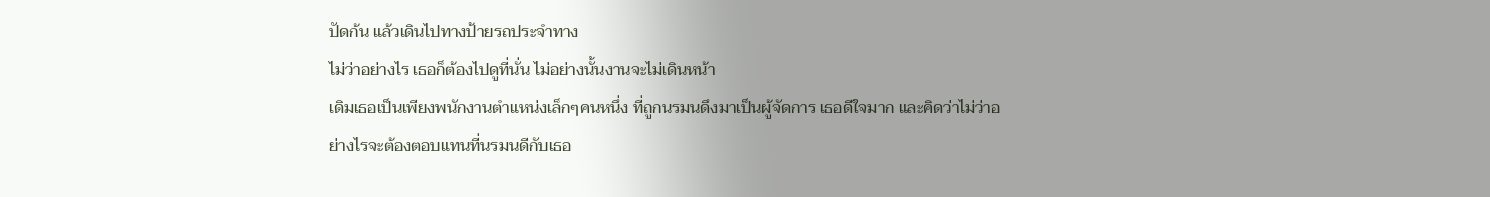ปัดก้น แล้วเดินไปทางป้ายรถประจำทาง
ไม่ว่าอย่างไร เธอก็ต้องไปดูที่นั่น ไม่อย่างนั้นงานจะไม่เดินหน้า
เดิมเธอเป็นเพียงพนักงานตำแหน่งเล็กๆคนหนึ่ง ที่ถูกนรมนดึงมาเป็นผู้จัดการ เธอดีใจมาก และคิดว่าไม่ว่าอย่างไรจะต้องตอบแทนที่นรมนดีกับเธอ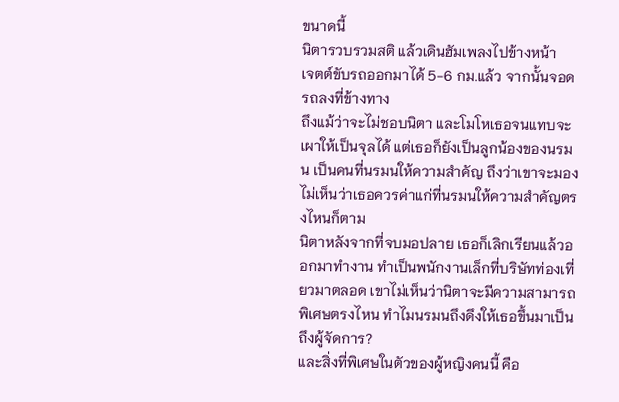ขนาดนี้
นิตารวบรวมสติ แล้วเดินฮัมเพลงไปข้างหน้า
เจตต์ขับรถออกมาได้ 5-6 กม.แล้ว จากนั้นจอดรถลงที่ข้างทาง
ถึงแม้ว่าจะไม่ชอบนิตา และโมโหเธอจนแทบจะเผาให้เป็นจุลได้ แต่เธอก็ยังเป็นลูกน้องของนรมน เป็นคนที่นรมนให้ความสำคัญ ถึงว่าเขาจะมองไม่เห็นว่าเธอควรค่าแก่ที่นรมนให้ความสำคัญตรงไหนก็ตาม
นิตาหลังจากที่จบมอปลาย เธอก็เลิกเรียนแล้วออกมาทำงาน ทำเป็นพนักงานเล็กที่บริษัทท่องเที่ยวมาตลอด เขาไม่เห็นว่านิตาจะมีความสามารถพิเศษตรงไหน ทำไมนรมนถึงดึงให้เธอขึ้นมาเป็นถึงผู้จัดการ?
และสิ่งที่พิเศษในตัวของผู้หญิงคนนี้ คือ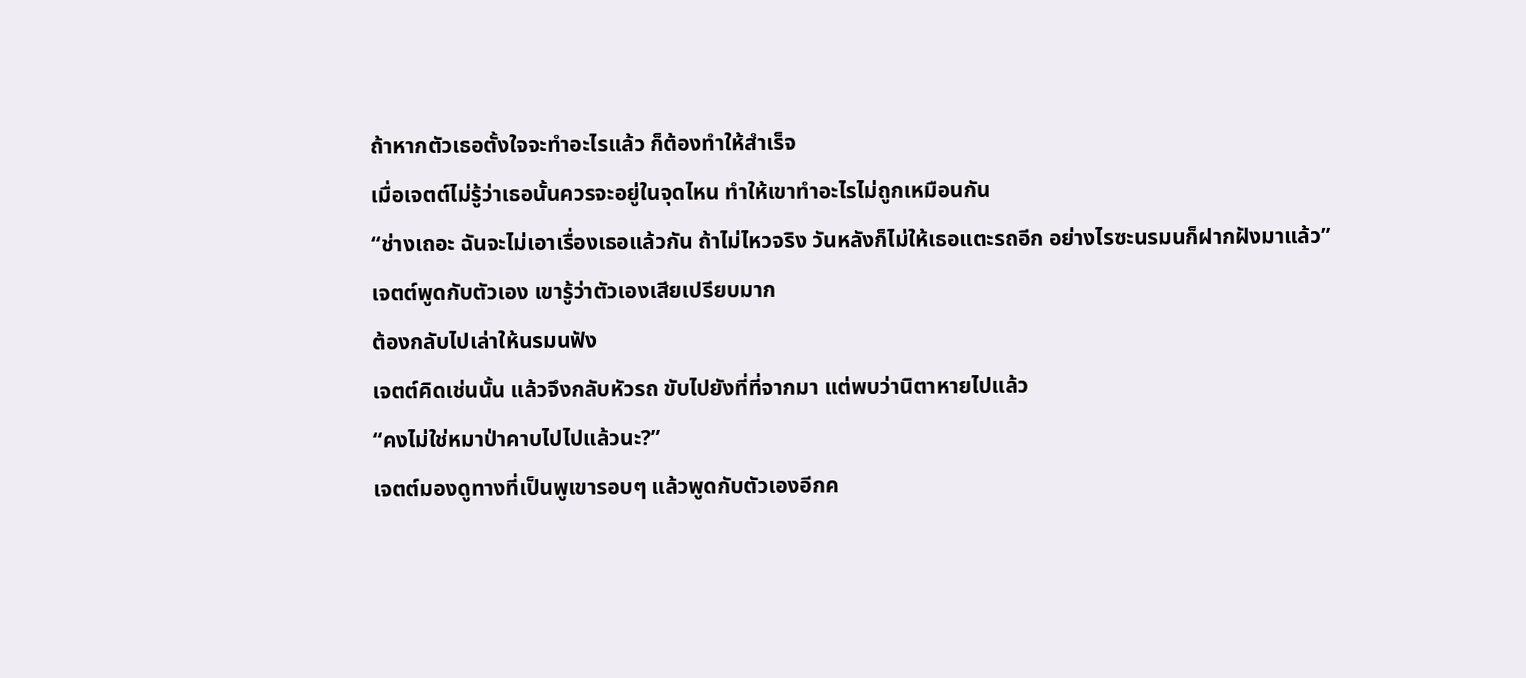ถ้าหากตัวเธอตั้งใจจะทำอะไรแล้ว ก็ต้องทำให้สำเร็จ
เมื่อเจตต์ไม่รู้ว่าเธอนั้นควรจะอยู่ในจุดไหน ทำให้เขาทำอะไรไม่ถูกเหมือนกัน
“ช่างเถอะ ฉันจะไม่เอาเรื่องเธอแล้วกัน ถ้าไม่ไหวจริง วันหลังก็ไม่ให้เธอแตะรถอีก อย่างไรซะนรมนก็ฝากฝังมาแล้ว”
เจตต์พูดกับตัวเอง เขารู้ว่าตัวเองเสียเปรียบมาก
ต้องกลับไปเล่าให้นรมนฟัง
เจตต์คิดเช่นนั้น แล้วจึงกลับหัวรถ ขับไปยังที่ที่จากมา แต่พบว่านิตาหายไปแล้ว
“คงไม่ใช่หมาป่าคาบไปไปแล้วนะ?”
เจตต์มองดูทางที่เป็นพูเขารอบๆ แล้วพูดกับตัวเองอีกค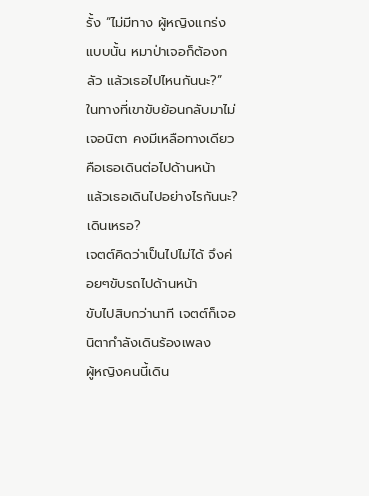รั้ง “ไม่มีทาง ผู้หญิงแกร่งแบบนั้น หมาป่าเจอก็ต้องกลัว แล้วเธอไปไหนกันนะ?”
ในทางที่เขาขับย้อนกลับมาไม่เจอนิตา คงมีเหลือทางเดียวคือเธอเดินต่อไปด้านหน้า
แล้วเธอเดินไปอย่างไรกันนะ?
เดินเหรอ?
เจตต์คิดว่าเป็นไปไม่ได้ จึงค่อยๆขับรถไปด้านหน้า
ขับไปสิบกว่านาที เจตต์ก็เจอนิตากำลังเดินร้องเพลง
ผู้หญิงคนนี้เดิน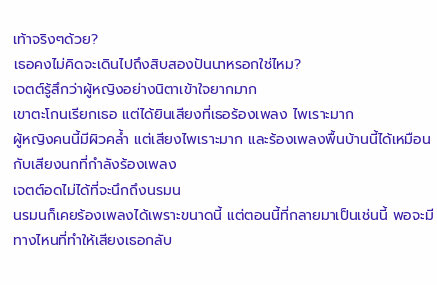เท้าจริงๆด้วย?
เธอคงไม่คิดจะเดินไปถึงสิบสองปันนาหรอกใช่ไหม?
เจตต์รู้สึกว่าผู้หญิงอย่างนิตาเข้าใจยากมาก
เขาตะโกนเรียกเธอ แต่ได้ยินเสียงที่เธอร้องเพลง ไพเราะมาก
ผู้หญิงคนนี้มีผิวคล้ำ แต่เสียงไพเราะมาก และร้องเพลงพื้นบ้านนี้ได้เหมือนกับเสียงนกที่กำลังร้องเพลง
เจตต์อดไม่ได้ที่จะนึกถึงนรมน
นรมนก็เคยร้องเพลงได้เพราะขนาดนี้ แต่ตอนนี้ที่กลายมาเป็นเช่นนี้ พอจะมีทางไหนที่ทำให้เสียงเธอกลับ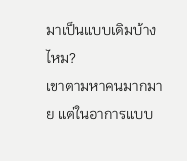มาเป็นแบบเดิมบ้างไหม?
เขาตามหาคนมากมาย แต่ในอาการแบบ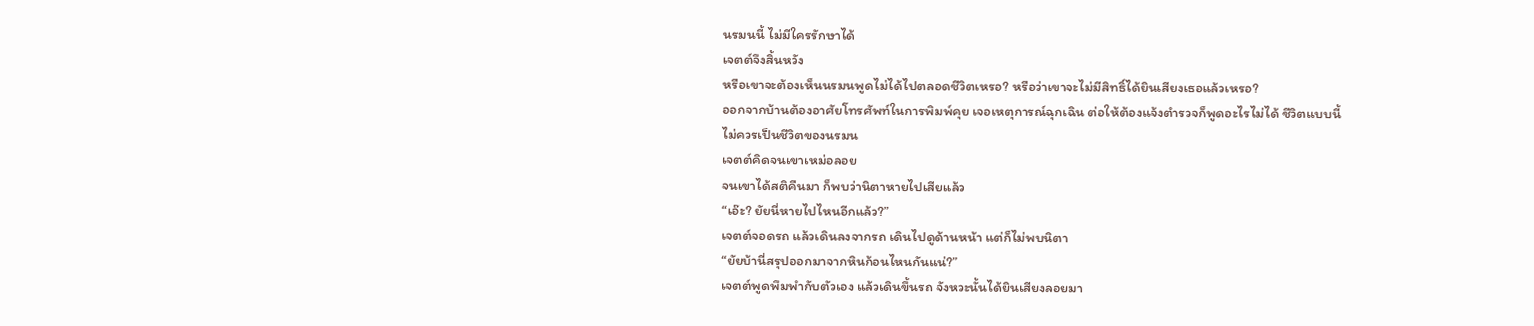นรมนนี้ ไม่มีใครรักษาได้
เจตต์จึงสิ้นหวัง
หรือเขาจะต้องเห็นนรมนพูดไม่ได้ไปตลอดชีวิตเหรอ? หรือว่าเขาจะไม่มีสิทธิ์ได้ยินเสียงเธอแล้วเหรอ?
ออกจากบ้านต้องอาศัยโทรศัพท์ในการพิมพ์คุย เจอเหตุการณ์ฉุกเฉิน ต่อให้ต้องแจ้งตำรวจก็พูดอะไรไม่ได้ ชีวิตแบบนี้ไม่ควรเป็นชีวิตของนรมน
เจตต์คิดจนเขาเหม่อลอย
จนเขาได้สติคืนมา ก็พบว่านิตาหายไปเสียแล้ว
“เอ๊ะ? ยัยนี่หายไปไหนอีกแล้ว?”
เจตต์จอดรถ แล้วเดินลงจากรถ เดินไปดูด้านหน้า แต่ก็ไม่พบนิตา
“ยัยบ้านี่สรุปออกมาจากหินก้อนไหนกันแน่?”
เจตต์พูดพึมพำกับตัวเอง แล้วเดินขึ้นรถ จังหวะนั้นได้ยินเสียงลอยมา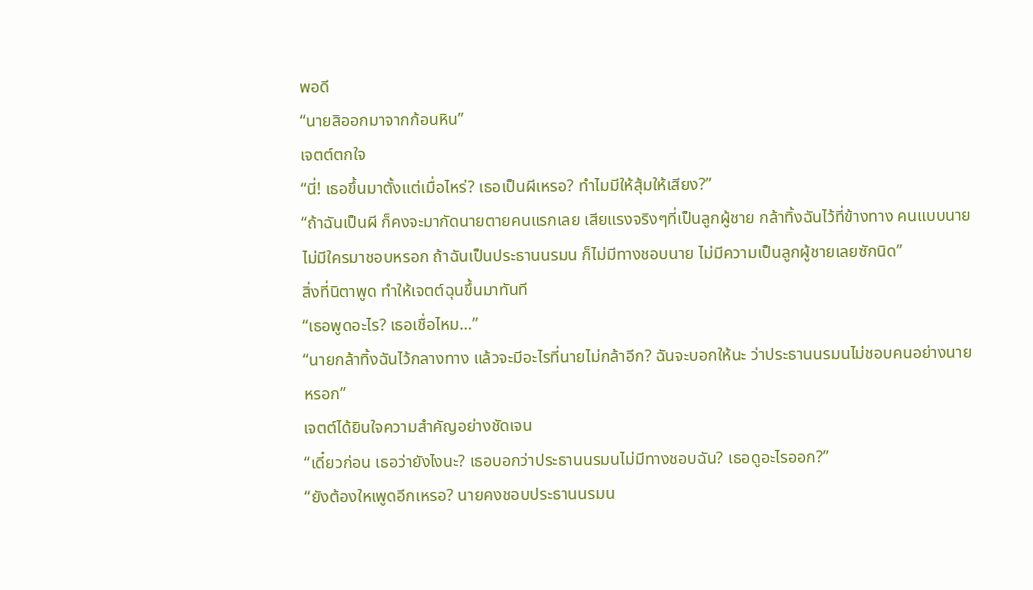พอดี
“นายสิออกมาจากก้อนหิน”
เจตต์ตกใจ
“นี่! เธอขึ้นมาตั้งแต่เมื่อไหร่? เธอเป็นผีเหรอ? ทำไมมีให้สุ้มให้เสียง?”
“ถ้าฉันเป็นผี ก็คงจะมากัดนายตายคนแรกเลย เสียแรงจริงๆที่เป็นลูกผู้ชาย กล้าทิ้งฉันไว้ที่ข้างทาง คนแบบนายไม่มีใครมาชอบหรอก ถ้าฉันเป็นประธานนรมน ก็ไม่มีทางชอบนาย ไม่มีความเป็นลูกผู้ชายเลยซักนิด”
สิ่งที่นิตาพูด ทำให้เจตต์ฉุนขึ้นมาทันที
“เธอพูดอะไร? เธอเชื่อไหม…”
“นายกล้าทิ้งฉันไว้กลางทาง แล้วจะมีอะไรที่นายไม่กล้าอีก? ฉันจะบอกให้นะ ว่าประธานนรมนไม่ชอบคนอย่างนายหรอก”
เจตต์ได้ยินใจความสำคัญอย่างชัดเจน
“เดี๋ยวก่อน เธอว่ายังไงนะ? เธอบอกว่าประธานนรมนไม่มีทางชอบฉัน? เธอดูอะไรออก?”
“ยังต้องใหเพูดอีกเหรอ? นายคงชอบประธานนรมน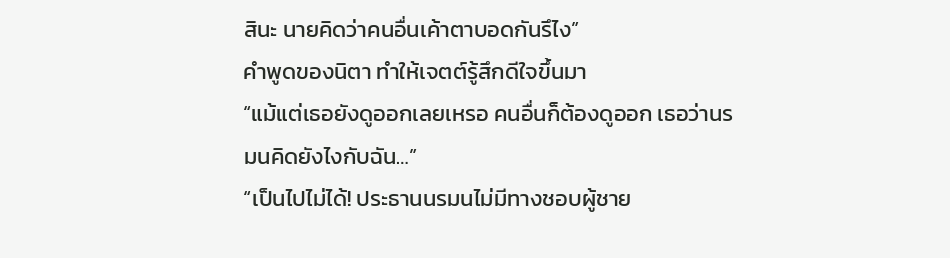สินะ นายคิดว่าคนอื่นเค้าตาบอดกันรึไง”
คำพูดของนิตา ทำให้เจตต์รู้สึกดีใจขึ้นมา
“แม้แต่เธอยังดูออกเลยเหรอ คนอื่นก็ต้องดูออก เธอว่านรมนคิดยังไงกับฉัน…”
“เป็นไปไม่ได้! ประธานนรมนไม่มีทางชอบผู้ชาย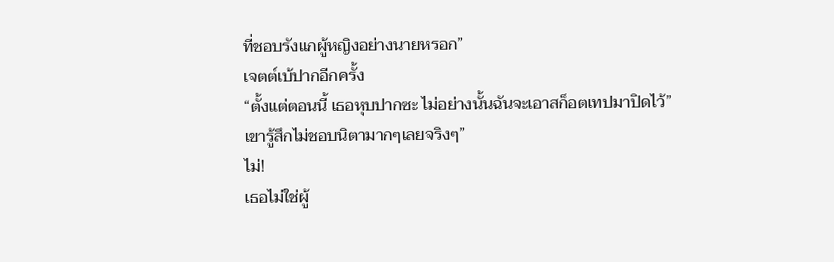ที่ชอบรังแกผู้หญิงอย่างนายหรอก”
เจตต์เบ้ปากอีกครั้ง
“ตั้งแต่ตอนนี้ เธอหุบปากซะ ไม่อย่างนั้นฉันจะเอาสก็อตเทปมาปิดไว้”
เขารู้สึกไม่ชอบนิตามากๆเลยจริงๆ”
ไม่!
เธอไม่ใช่ผู้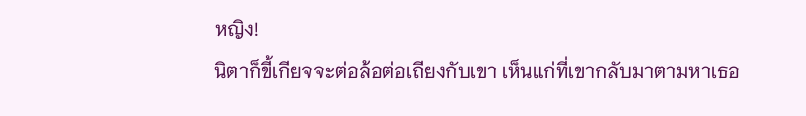หญิง!
นิตาก็ขี้เกียจจะต่อล้อต่อเถียงกับเขา เห็นแก่ที่เขากลับมาตามหาเธอ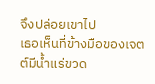จึงปล่อยเขาไป
เธอเห็นที่ข้างมือของเจตต์มีน้ำแร่ขวด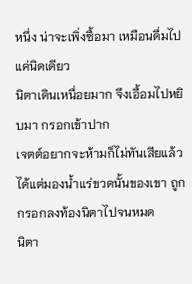หนึ่ง น่าจะเพิ่งซื้อมา เหมือนดื่มไปแค่นิดเดียว
นิตาเดินเหนื่อยมาก จึงเอื้อมไปหยิบมา กรอกเข้าปาก
เจตต์อยากจะห้ามก็ไม่ทันเสียแล้ว ได้แต่มองน้ำแร่ขวดนั้นของเขา ถูกกรอกลงท้องนิตาไปจนหมด
นิตา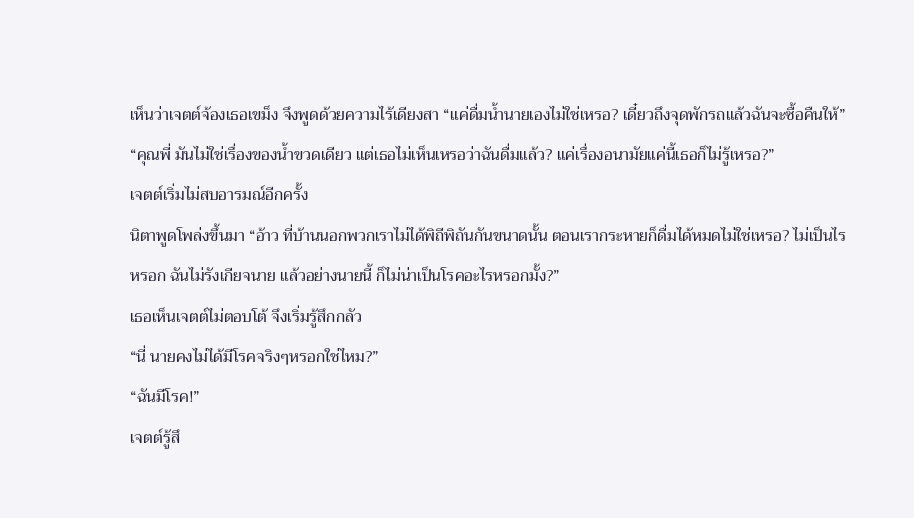เห็นว่าเจตต์จ้องเธอเขม็ง จึงพูดด้วยความไร้เดียงสา “แค่ดื่มน้ำนายเองไม่ใช่เหรอ? เดี๋ยวถึงจุดพักรถแล้วฉันจะซื้อคืนให้”
“คุณพี่ มันไม่ใช่เรื่องของน้ำขวดเดียว แต่เธอไม่เห็นเหรอว่าฉันดื่มแล้ว? แค่เรื่องอนามัยแค่นี้เธอก็ไม่รู้เหรอ?”
เจตต์เริ่มไม่สบอารมณ์อีกครั้ง
นิตาพูดโพล่งขึ้นมา “อ้าว ที่บ้านนอกพวกเราไม่ได้พิถีพิถันกันขนาดนั้น ตอนเรากระหายก็ดื่มได้หมดไม่ใช่เหรอ? ไม่เป็นไรหรอก ฉันไม่รังเกียจนาย แล้วอย่างนายนี้ ก็ไม่น่าเป็นโรคอะไรหรอกมั้ง?”
เธอเห็นเจตต์ไม่ตอบโต้ จึงเริ่มรู้สึกกลัว
“นี่ นายคงไม่ได้มีโรคจริงๆหรอกใช่ไหม?”
“ฉันมีโรค!”
เจตต์รู้สึ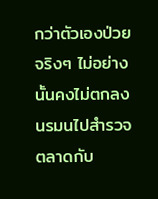กว่าตัวเองป่วยจริงๆ ไม่อย่างนั้นคงไม่ตกลงนรมนไปสำรวจตลาดกับ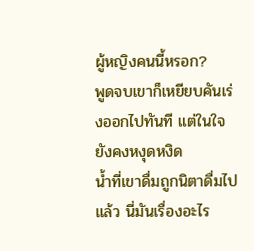ผู้หญิงคนนี้หรอก?
พูดจบเขาก็เหยียบคันเร่งออกไปทันที แต่ในใจยังคงหงุดหงิด
น้ำที่เขาดื่มถูกนิตาดื่มไปแล้ว นี่มันเรื่องอะไร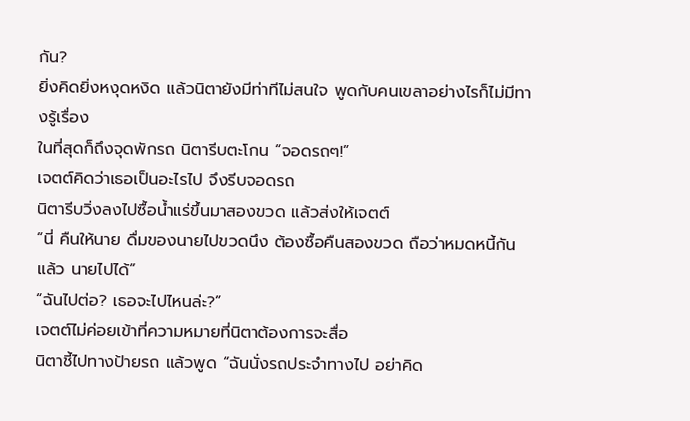กัน?
ยิ่งคิดยิ่งหงุดหงิด แล้วนิตายังมีท่าทีไม่สนใจ พูดกับคนเขลาอย่างไรก็ไม่มีทางรู้เรื่อง
ในที่สุดก็ถึงจุดพักรถ นิตารีบตะโกน “จอดรถๆ!”
เจตต์คิดว่าเธอเป็นอะไรไป จึงรีบจอดรถ
นิตารีบวิ่งลงไปซื้อน้ำแร่ขึ้นมาสองขวด แล้วส่งให้เจตต์
“นี่ คืนให้นาย ดื่มของนายไปขวดนึง ต้องซื้อคืนสองขวด ถือว่าหมดหนี้กันแล้ว นายไปได้”
“ฉันไปต่อ? เธอจะไปไหนล่ะ?”
เจตต์ไม่ค่อยเข้าที่ความหมายที่นิตาต้องการจะสื่อ
นิตาชี้ไปทางป้ายรถ แล้วพูด “ฉันนั่งรถประจำทางไป อย่าคิด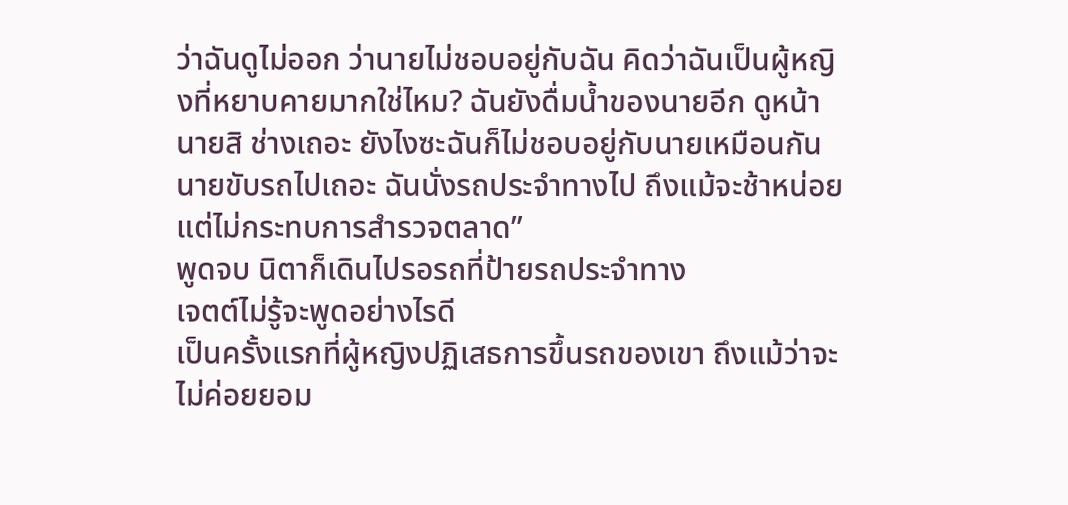ว่าฉันดูไม่ออก ว่านายไม่ชอบอยู่กับฉัน คิดว่าฉันเป็นผู้หญิงที่หยาบคายมากใช่ไหม? ฉันยังดื่มน้ำของนายอีก ดูหน้านายสิ ช่างเถอะ ยังไงซะฉันก็ไม่ชอบอยู่กับนายเหมือนกัน นายขับรถไปเถอะ ฉันนั่งรถประจำทางไป ถึงแม้จะช้าหน่อย แต่ไม่กระทบการสำรวจตลาด”
พูดจบ นิตาก็เดินไปรอรถที่ป้ายรถประจำทาง
เจตต์ไม่รู้จะพูดอย่างไรดี
เป็นครั้งแรกที่ผู้หญิงปฏิเสธการขึ้นรถของเขา ถึงแม้ว่าจะไม่ค่อยยอม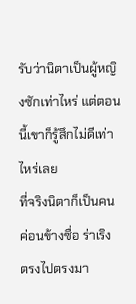รับว่านิตาเป็นผู้หญิงซักเท่าไหร่ แต่ตอนนี้เขาก็รู้สึกไม่ดีเท่าไหร่เลย
ที่จริงนิตาก็เป็นคนค่อนข้างซื่อ ร่าเริง ตรงไปตรงมา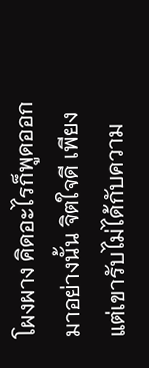โผงผาง คิดอะไรก็พูดออกมาอย่างนั้น จิตใจดี เพียงแต่เขารับไม่ได้กับความ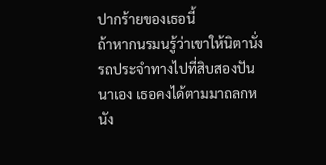ปากร้ายของเธอนี้
ถ้าหากนรมนรู้ว่าเขาให้นิตานั่งรถประจำทางไปที่สิบสองปันนาเอง เธอคงได้ตามมาถลกหนัง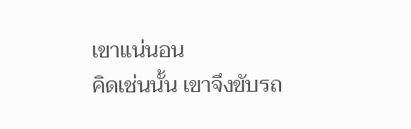เขาแน่นอน
คิดเช่นนั้น เขาจึงขับรถ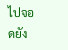ไปจอดยัง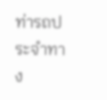ท่ารถประจำทาง